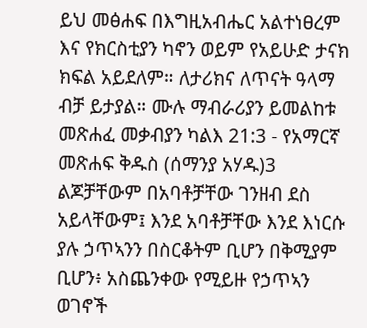ይህ መፅሐፍ በእግዚአብሔር አልተነፀረም እና የክርስቲያን ካኖን ወይም የአይሁድ ታናክ ክፍል አይደለም። ለታሪክና ለጥናት ዓላማ ብቻ ይታያል። ሙሉ ማብራሪያን ይመልከቱ መጽሐፈ መቃብያን ካልእ 21:3 - የአማርኛ መጽሐፍ ቅዱስ (ሰማንያ አሃዱ)3 ልጆቻቸውም በአባቶቻቸው ገንዘብ ደስ አይላቸውም፤ እንደ አባቶቻቸው እንደ እነርሱ ያሉ ኃጥኣንን በስርቆትም ቢሆን በቅሚያም ቢሆን፥ አስጨንቀው የሚይዙ የኃጥኣን ወገኖች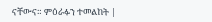ናቸውና። ምዕራፉን ተመልከት |